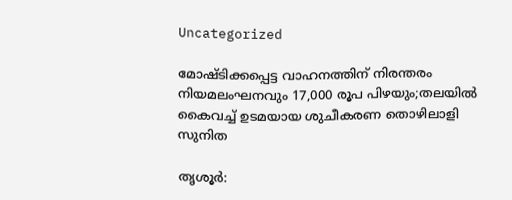Uncategorized

മോഷ്ടിക്കപ്പെട്ട വാഹനത്തിന് നിരന്തരം നിയമലംഘനവും 17,000 രൂപ പിഴയും;തലയിൽ കൈവച്ച് ഉടമയായ ശുചീകരണ തൊഴിലാളി സുനിത

തൃശൂര്‍: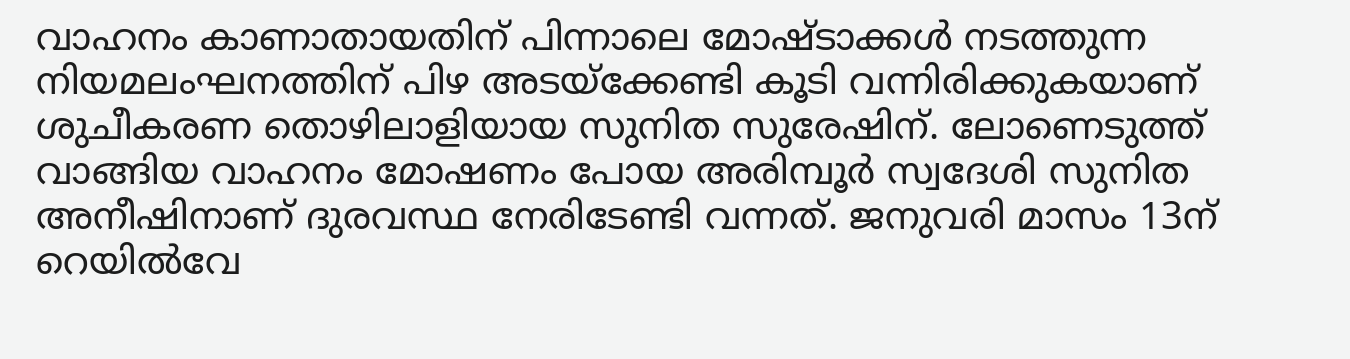വാഹനം കാണാതായതിന് പിന്നാലെ മോഷ്ടാക്കള്‍ നടത്തുന്ന നിയമലംഘനത്തിന് പിഴ അടയ്‌ക്കേണ്ടി കൂടി വന്നിരിക്കുകയാണ് ശുചീകരണ തൊഴിലാളിയായ സുനിത സുരേഷിന്. ലോണെടുത്ത് വാങ്ങിയ വാഹനം മോഷണം പോയ അരിമ്പൂര്‍ സ്വദേശി സുനിത അനീഷിനാണ് ദുരവസ്ഥ നേരിടേണ്ടി വന്നത്. ജനുവരി മാസം 13ന് റെയില്‍വേ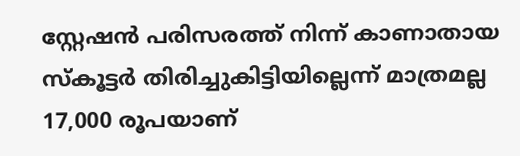സ്റ്റേഷന്‍ പരിസരത്ത് നിന്ന് കാണാതായ സ്‌കൂട്ടര്‍ തിരിച്ചുകിട്ടിയില്ലെന്ന് മാത്രമല്ല 17,000 രൂപയാണ്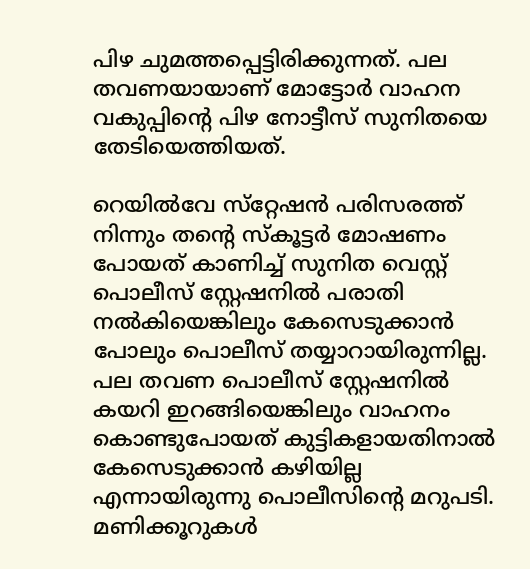പിഴ ചുമത്തപ്പെട്ടിരിക്കുന്നത്. പല തവണയായാണ് മോട്ടോര്‍ വാഹന വകുപ്പിന്റെ പിഴ നോട്ടീസ് സുനിതയെ തേടിയെത്തിയത്.

റെയില്‍വേ സ്‌റ്റേഷന്‍ പരിസരത്ത് നിന്നും തന്റെ സ്‌കൂട്ടര്‍ മോഷണം പോയത് കാണിച്ച് സുനിത വെസ്റ്റ് പൊലീസ് സ്റ്റേഷനില്‍ പരാതി നല്‍കിയെങ്കിലും കേസെടുക്കാന്‍ പോലും പൊലീസ് തയ്യാറായിരുന്നില്ല. പല തവണ പൊലീസ് സ്റ്റേഷനില്‍ കയറി ഇറങ്ങിയെങ്കിലും വാഹനം കൊണ്ടുപോയത് കുട്ടികളായതിനാല്‍ കേസെടുക്കാന്‍ കഴിയില്ല എന്നായിരുന്നു പൊലീസിന്റെ മറുപടി. മണിക്കൂറുകള്‍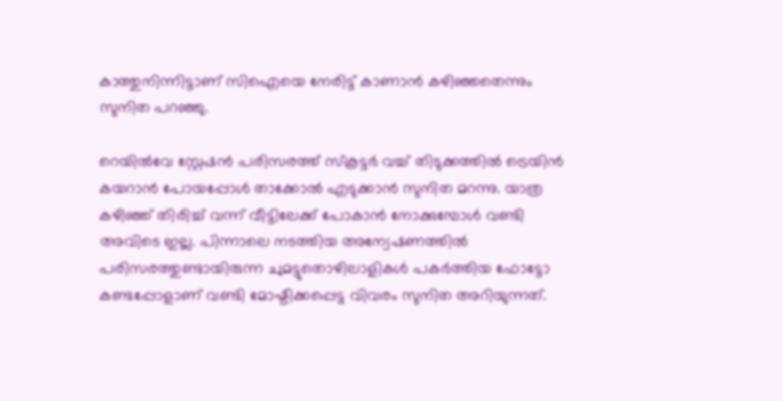കാത്തുനിന്നിട്ടാണ് സിഐയെ നേരിട്ട് കാണാന്‍ കഴിഞ്ഞതെന്നും സുനിത പറഞ്ഞു.

റെയില്‍വേ സ്റ്റേഷന്‍ പരിസരത്ത് സ്‌കൂട്ടര്‍ വച്ച് തിടുക്കത്തില്‍ ട്രെയിന്‍ കയറാന്‍ പോയപ്പോള്‍ താക്കോല്‍ എടുക്കാന്‍ സുനിത മറന്നു. യാത്ര കഴിഞ്ഞ് തിരിച്ച് വന്ന് വീട്ടിലേക്ക് പോകാന്‍ നോക്കുമ്പോള്‍ വണ്ടി അവിടെ ഇല്ല. പിന്നാലെ നടത്തിയ അന്വേഷണത്തില്‍ പരിസരത്തുണ്ടായിരുന്ന ചുമട്ടുതൊഴിലാളികള്‍ പകര്‍ത്തിയ ഫോട്ടോ കണ്ടപ്പോളാണ് വണ്ടി മോഷ്ടിക്കപ്പെട്ട വിവരം സുനിത അറിയുന്നത്.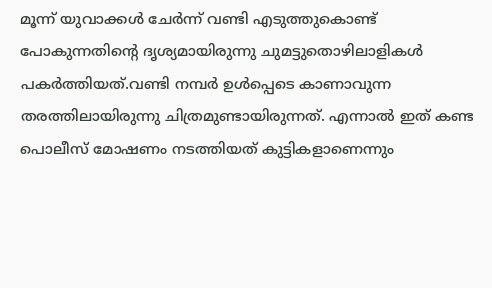മൂന്ന് യുവാക്കള്‍ ചേര്‍ന്ന് വണ്ടി എടുത്തുകൊണ്ട് പോകുന്നതിന്റെ ദൃശ്യമായിരുന്നു ചുമട്ടുതൊഴിലാളികള്‍ പകര്‍ത്തിയത്.വണ്ടി നമ്പര്‍ ഉള്‍പ്പെടെ കാണാവുന്ന തരത്തിലായിരുന്നു ചിത്രമുണ്ടായിരുന്നത്. എന്നാല്‍ ഇത് കണ്ട പൊലീസ് മോഷണം നടത്തിയത് കുട്ടികളാണെന്നും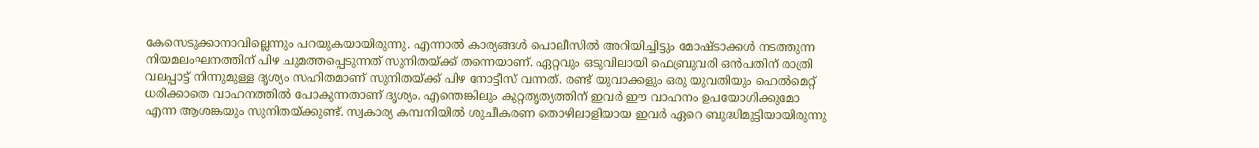കേസെടുക്കാനാവില്ലെന്നും പറയുകയായിരുന്നു. എന്നാല്‍ കാര്യങ്ങള്‍ പൊലീസില്‍ അറിയിച്ചിട്ടും മോഷ്ടാക്കള്‍ നടത്തുന്ന നിയമലംഘനത്തിന് പിഴ ചുമത്തപ്പെടുന്നത് സുനിതയ്ക്ക് തന്നെയാണ്. ഏറ്റവും ഒടുവിലായി ഫെബ്രുവരി ഒന്‍പതിന് രാത്രി വലപ്പാട്ട് നിന്നുമുള്ള ദൃശ്യം സഹിതമാണ് സുനിതയ്ക്ക് പിഴ നോട്ടീസ് വന്നത്. രണ്ട് യുവാക്കളും ഒരു യുവതിയും ഹെല്‍മെറ്റ് ധരിക്കാതെ വാഹനത്തില്‍ പോകുന്നതാണ് ദൃശ്യം. എന്തെങ്കിലും കുറ്റതൃത്യത്തിന് ഇവര്‍ ഈ വാഹനം ഉപയോഗിക്കുമോ എന്ന ആശങ്കയും സുനിതയ്ക്കുണ്ട്. സ്വകാര്യ കമ്പനിയില്‍ ശുചീകരണ തൊഴിലാളിയായ ഇവര്‍ ഏറെ ബുദ്ധിമുട്ടിയായിരുന്നു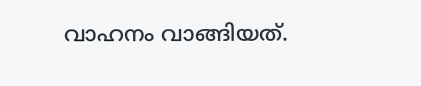വാഹനം വാങ്ങിയത്.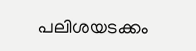പലിശയടക്കം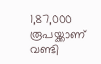1,87,000 രൂപയ്ക്കാണ് വണ്ടി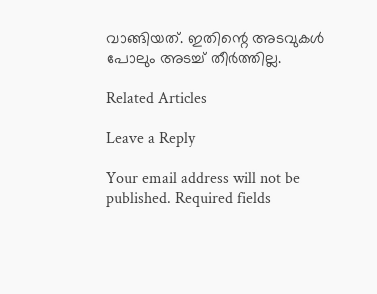വാങ്ങിയത്. ഇതിന്റെ അടവുകള്‍ പോലും അടച്ച് തീര്‍ത്തില്ല.

Related Articles

Leave a Reply

Your email address will not be published. Required fields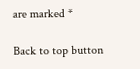are marked *

Back to top button